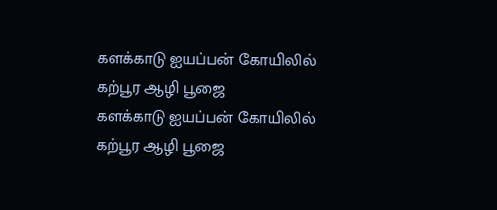களக்காடு ஐயப்பன் கோயிலில் கற்பூர ஆழி பூஜை
களக்காடு ஐயப்பன் கோயிலில் கற்பூர ஆழி பூஜை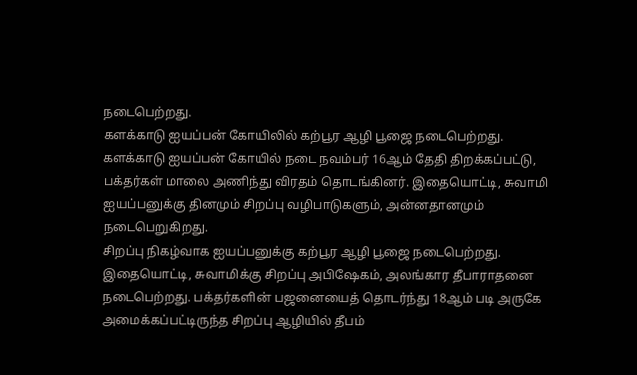நடைபெற்றது.
களக்காடு ஐயப்பன் கோயிலில் கற்பூர ஆழி பூஜை நடைபெற்றது.
களக்காடு ஐயப்பன் கோயில் நடை நவம்பர் 16ஆம் தேதி திறக்கப்பட்டு, பக்தர்கள் மாலை அணிந்து விரதம் தொடங்கினர். இதையொட்டி, சுவாமி ஐயப்பனுக்கு தினமும் சிறப்பு வழிபாடுகளும், அன்னதானமும் நடைபெறுகிறது.
சிறப்பு நிகழ்வாக ஐயப்பனுக்கு கற்பூர ஆழி பூஜை நடைபெற்றது. இதையொட்டி, சுவாமிக்கு சிறப்பு அபிஷேகம், அலங்கார தீபாராதனை நடைபெற்றது. பக்தர்களின் பஜனையைத் தொடர்ந்து 18ஆம் படி அருகே அமைக்கப்பட்டிருந்த சிறப்பு ஆழியில் தீபம்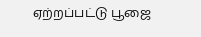ஏற்றப்பட்டு பூஜை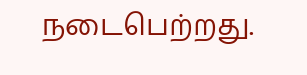நடைபெற்றது.